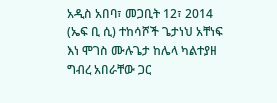አዲስ አበባ፣ መጋቢት 12፣ 2014 (ኤፍ ቢ ሲ) ተከሳሾች ጌታነህ አቸነፍ እነ ሞገስ ሙሉጌታ ከሌላ ካልተያዘ ግብረ አበራቸው ጋር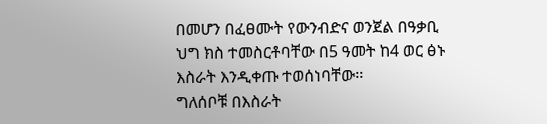በመሆን በፈፀሙት የውንብድና ወንጀል በዓቃቢ ህግ ክስ ተመስርቶባቸው በ5 ዓመት ከ4 ወር ፅኑ እስራት እንዲቀጡ ተወሰነባቸው፡፡
ግለሰቦቹ በእስራት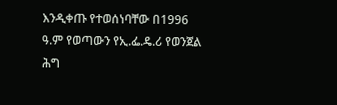እንዲቀጡ የተወሰነባቸው በ1996 ዓ.ም የወጣውን የኢ.ፌ.ዴ.ሪ የወንጀል ሕግ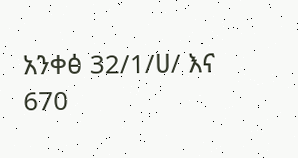አንቀፅ 32/1/ሀ/ እና 670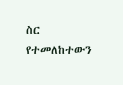ስር የተመለከተውን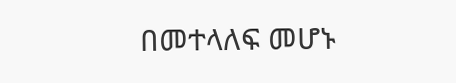በመተላለፍ መሆኑ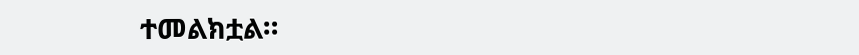ተመልክቷል።